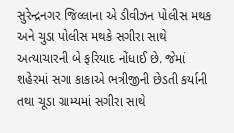સુરેન્દ્રનગર જિલ્લાના એ ડીવીઝન પોલીસ મથક અને ચુડા પોલીસ મથકે સગીરા સાથે અત્યાચારની બે ફરિયાદ નોંધાઈ છે. જેમાં શહેરમાં સગા કાકાએ ભત્રીજીની છેડતી કર્યાની તથા ચૂડા ગ્રામ્યમાં સગીરા સાથે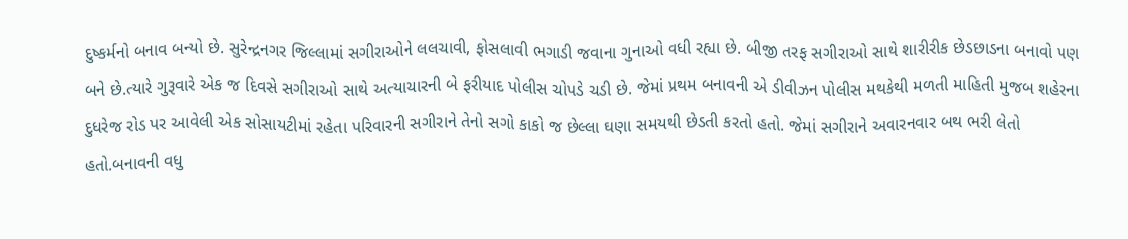દુષ્કર્મનો બનાવ બન્યો છે. સુરેન્દ્રનગર જિલ્લામાં સગીરાઓને લલચાવી, ફોસલાવી ભગાડી જવાના ગુનાઓ વધી રહ્યા છે. બીજી તરફ સગીરાઓ સાથે શારીરીક છેડછાડના બનાવો પણ બને છે.ત્યારે ગુરૂવારે એક જ દિવસે સગીરાઓ સાથે અત્યાચારની બે ફરીયાદ પોલીસ ચોપડે ચડી છે. જેમાં પ્રથમ બનાવની એ ડીવીઝન પોલીસ મથકેથી મળતી માહિતી મુજબ શહેરના દુધરેજ રોડ પર આવેલી એક સોસાયટીમાં રહેતા પરિવારની સગીરાને તેનો સગો કાકો જ છેલ્લા ઘણા સમયથી છેડતી કરતો હતો. જેમાં સગીરાને અવારનવાર બથ ભરી લેતો હતો.બનાવની વધુ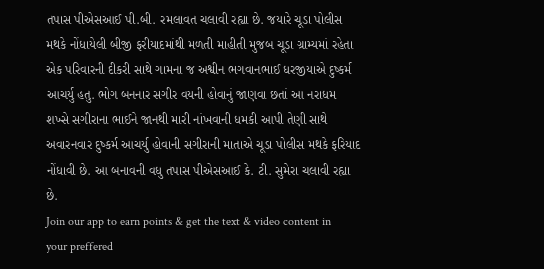તપાસ પીએસઆઈ પી.બી. રમલાવત ચલાવી રહ્યા છે. જયારે ચૂડા પોલીસ મથકે નોંધાયેલી બીજી ફરીયાદમાંથી મળતી માહીતી મુજબ ચૂડા ગ્રામ્યમાં રહેતા એક પરિવારની દીકરી સાથે ગામના જ અશ્વીન ભગવાનભાઈ ધરજીયાએ દુષ્કર્મ આચર્યુ હતુ. ભોગ બનનાર સગીર વયની હોવાનું જાણવા છતાં આ નરાધમ શખ્સે સગીરાના ભાઈને જાનથી મારી નાંખવાની ધમકી આપી તેણી સાથે અવારનવાર દુષ્કર્મ આચર્યુ હોવાની સગીરાની માતાએ ચૂડા પોલીસ મથકે ફરિયાદ નોંધાવી છે. આ બનાવની વધુ તપાસ પીએસઆઈ કે. ટી. સુમેરા ચલાવી રહ્યા છે.
Join our app to earn points & get the text & video content in your preffered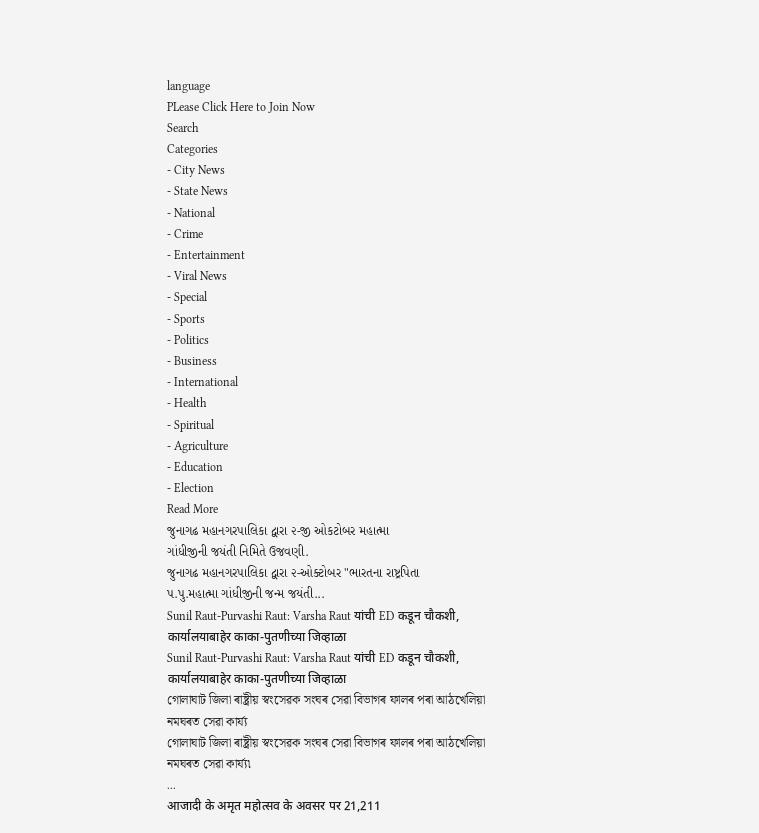language
PLease Click Here to Join Now
Search
Categories
- City News
- State News
- National
- Crime
- Entertainment
- Viral News
- Special
- Sports
- Politics
- Business
- International
- Health
- Spiritual
- Agriculture
- Education
- Election
Read More
જુનાગઢ મહાનગરપાલિકા દ્વારા ૨-જી ઓકટોબર મહાત્મા
ગાંધીજીની જયંતી નિમિતે ઉજવણી.
જુનાગઢ મહાનગરપાલિકા દ્વારા ૨-ઓક્ટોબર "ભારતના રાષ્ટ્રપિતા
પ.પુ.મહાત્મા ગાંધીજીની જન્મ જયંતી...
Sunil Raut-Purvashi Raut: Varsha Raut यांची ED कडून चौकशी, कार्यालयाबाहेर काका-पुतणीच्या जिव्हाळा
Sunil Raut-Purvashi Raut: Varsha Raut यांची ED कडून चौकशी, कार्यालयाबाहेर काका-पुतणीच्या जिव्हाळा
গোলাঘাট জিলা ৰাষ্ট্ৰীয় স্বংসেৱক সংঘৰ সেৱা বিভাগৰ ফালৰ পৰা আঠখেলিয়া নমঘৰত সেৱা কাৰ্য্য
গোলাঘাট জিলা ৰাষ্ট্ৰীয় স্বংসেৱক সংঘৰ সেৱা বিভাগৰ ফালৰ পৰা আঠখেলিয়া নমঘৰত সেৱা কাৰ্য্য৷
...
आजादी के अमृत महोत्सव के अवसर पर 21,211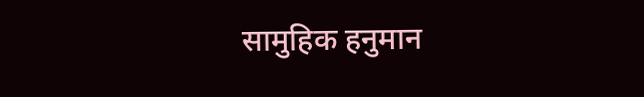सामुहिक हनुमान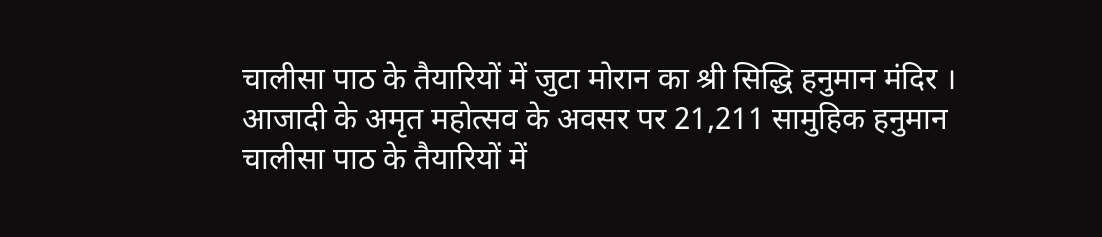चालीसा पाठ के तैयारियों में जुटा मोरान का श्री सिद्धि हनुमान मंदिर ।
आजादी के अमृत महोत्सव के अवसर पर 21,211 सामुहिक हनुमान चालीसा पाठ के तैयारियों में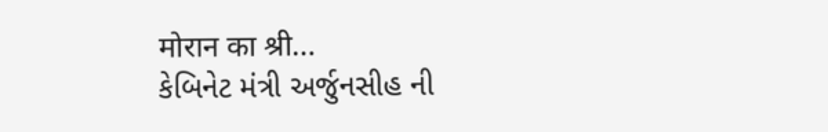मोरान का श्री...
કેબિનેટ મંત્રી અર્જુનસીહ ની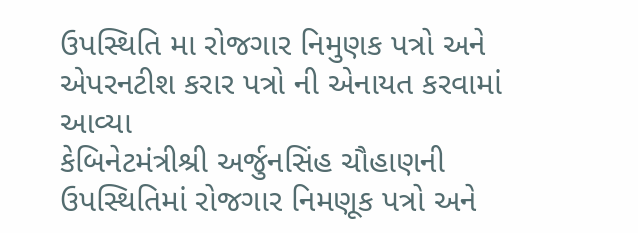ઉપસ્થિતિ મા રોજગાર નિમુણક પત્રો અને એપરનટીશ કરાર પત્રો ની એનાયત કરવામાં આવ્યા
કેબિનેટમંત્રીશ્રી અર્જુનસિંહ ચૌહાણની ઉપસ્થિતિમાં રોજગાર નિમણૂક પત્રો અને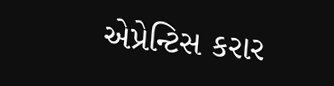એપ્રેન્ટિસ કરાર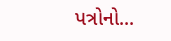પત્રોનો...